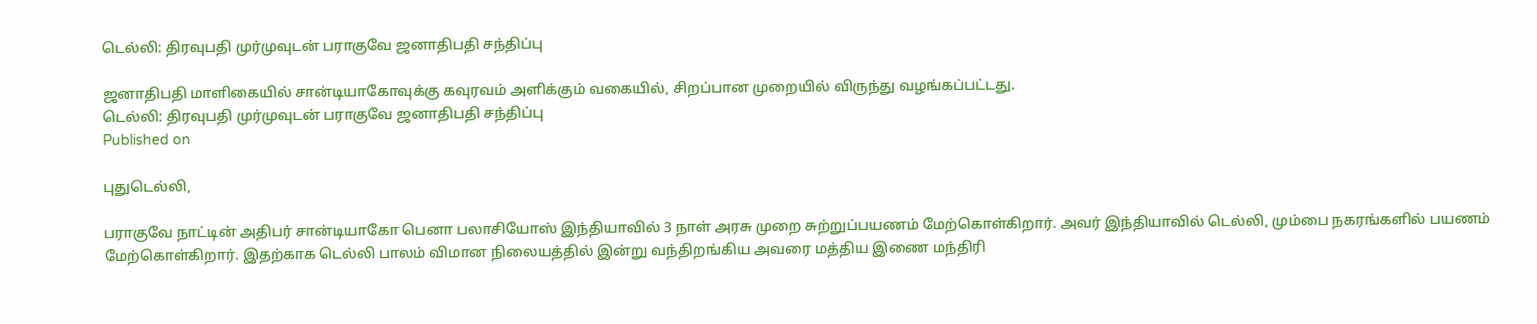டெல்லி: திரவுபதி முர்முவுடன் பராகுவே ஜனாதிபதி சந்திப்பு

ஜனாதிபதி மாளிகையில் சான்டியாகோவுக்கு கவுரவம் அளிக்கும் வகையில், சிறப்பான முறையில் விருந்து வழங்கப்பட்டது.
டெல்லி: திரவுபதி முர்முவுடன் பராகுவே ஜனாதிபதி சந்திப்பு
Published on

புதுடெல்லி,

பராகுவே நாட்டின் அதிபர் சான்டியாகோ பெனா பலாசியோஸ் இந்தியாவில் 3 நாள் அரசு முறை சுற்றுப்பயணம் மேற்கொள்கிறார். அவர் இந்தியாவில் டெல்லி, மும்பை நகரங்களில் பயணம் மேற்கொள்கிறார். இதற்காக டெல்லி பாலம் விமான நிலையத்தில் இன்று வந்திறங்கிய அவரை மத்திய இணை மந்திரி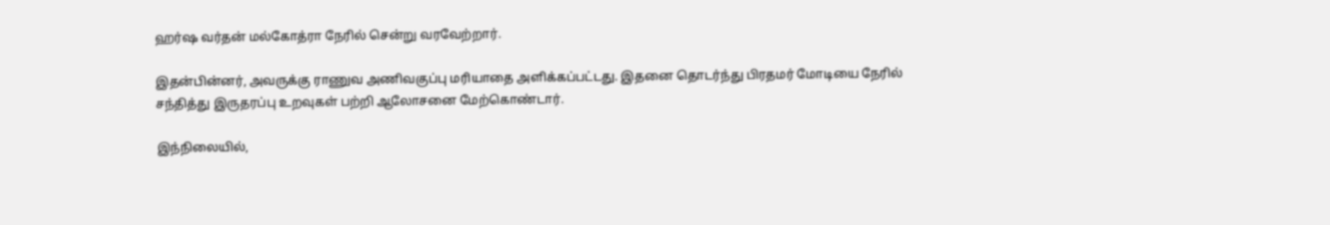ஹர்ஷ வர்தன் மல்கோத்ரா நேரில் சென்று வரவேற்றார்.

இதன்பின்னர், அவருக்கு ராணுவ அணிவகுப்பு மரியாதை அளிக்கப்பட்டது. இதனை தொடர்ந்து பிரதமர் மோடியை நேரில் சந்தித்து இருதரப்பு உறவுகள் பற்றி ஆலோசனை மேற்கொண்டார்.

இந்நிலையில்,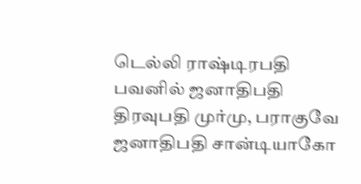டெல்லி ராஷ்டிரபதி பவனில் ஜனாதிபதி திரவுபதி முர்மு, பராகுவே ஜனாதிபதி சான்டியாகோ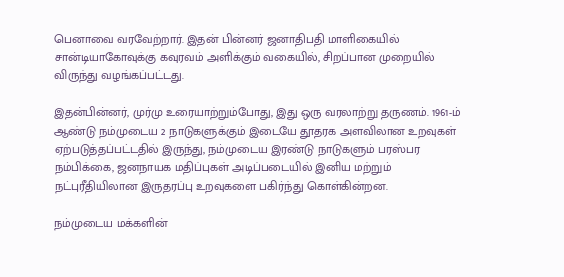பெனாவை வரவேற்றார். இதன் பின்னர் ஜனாதிபதி மாளிகையில் சான்டியாகோவுக்கு கவுரவம் அளிக்கும் வகையில், சிறப்பான முறையில் விருந்து வழங்கப்பட்டது.

இதன்பின்னர், முர்மு உரையாற்றும்போது, இது ஒரு வரலாற்று தருணம். 1961-ம் ஆண்டு நம்முடைய 2 நாடுகளுக்கும் இடையே தூதரக அளவிலான உறவுகள் ஏற்படுத்தப்பட்டதில் இருந்து, நம்முடைய இரண்டு நாடுகளும் பரஸ்பர நம்பிக்கை, ஜனநாயக மதிப்புகள் அடிப்படையில் இனிய மற்றும் நட்புரீதியிலான இருதரப்பு உறவுகளை பகிர்ந்து கொள்கின்றன.

நம்முடைய மக்களின்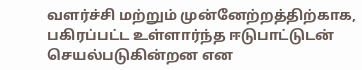வளர்ச்சி மற்றும் முன்னேற்றத்திற்காக, பகிரப்பட்ட உள்ளார்ந்த ஈடுபாட்டுடன் செயல்படுகின்றன என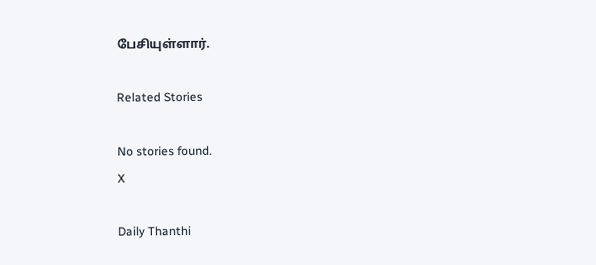பேசியுள்ளார்.

Related Stories

No stories found.
X

Daily Thanthi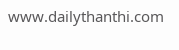www.dailythanthi.com